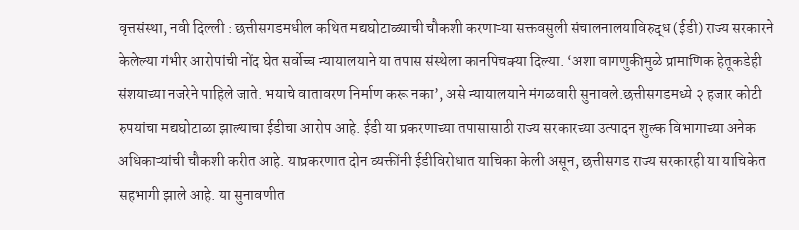वृत्तसंस्था, नवी दिल्ली : छत्तीसगडमधील कथित मद्यघोटाळ्याची चौकशी करणाऱ्या सक्तवसुली संचालनालयाविरुद्ध (ईडी) राज्य सरकारने केलेल्या गंभीर आरोपांची नोंद घेत सर्वोच्च न्यायालयाने या तपास संस्थेला कानपिचक्या दिल्या. ‘अशा वागणुकीमुळे प्रामाणिक हेतूकडेही संशयाच्या नजरेने पाहिले जाते. भयाचे वातावरण निर्माण करू नका’, असे न्यायालयाने मंगळवारी सुनावले.छत्तीसगडमध्ये २ हजार कोटी रुपयांचा मद्यघोटाळा झाल्याचा ईडीचा आरोप आहे. ईडी या प्रकरणाच्या तपासासाठी राज्य सरकारच्या उत्पादन शुल्क विभागाच्या अनेक अधिकाऱ्यांची चौकशी करीत आहे. याप्रकरणात दोन व्यक्तींनी ईडीविरोधात याचिका केली असून, छत्तीसगड राज्य सरकारही या याचिकेत सहभागी झाले आहे. या सुनावणीत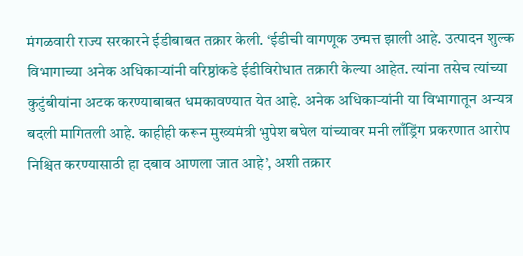मंगळवारी राज्य सरकारने ईडीबाबत तक्रार केली. ‘ईडीची वागणूक उन्मत्त झाली आहे. उत्पादन शुल्क विभागाच्या अनेक अधिकाऱ्यांनी वरिष्ठांकडे ईडीविरोधात तक्रारी केल्या आहेत. त्यांना तसेच त्यांच्या कुटुंबीयांना अटक करण्याबाबत धमकावण्यात येत आहे. अनेक अधिकाऱ्यांनी या विभागातून अन्यत्र बदली मागितली आहे. काहीही करून मुख्यमंत्री भुपेश बघेल यांच्यावर मनी लाँड्रिंग प्रकरणात आरोप निश्चित करण्यासाठी हा दबाव आणला जात आहे’, अशी तक्रार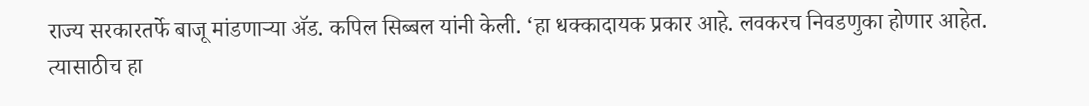राज्य सरकारतर्फे बाजू मांडणाऱ्या ॲड. कपिल सिब्बल यांनी केली. ‘हा धक्कादायक प्रकार आहे. लवकरच निवडणुका होणार आहेत. त्यासाठीच हा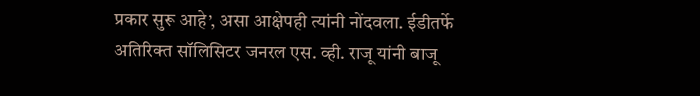प्रकार सुरू आहे’, असा आक्षेपही त्यांनी नोंदवला. ईडीतर्फे अतिरिक्त सॉलिसिटर जनरल एस. व्ही. राजू यांनी बाजू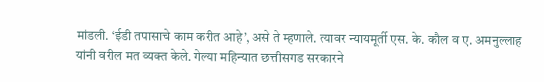मांडली. ‘ईडी तपासाचे काम करीत आहे’, असे ते म्हणाले. त्यावर न्यायमूर्ती एस. के. कौल व ए. अमनुल्लाह यांनी वरील मत व्यक्त केले. गेल्या महिन्यात छत्तीसगड सरकारने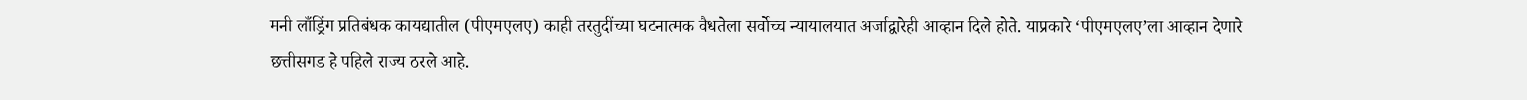मनी लाँड्रिंग प्रतिबंधक कायद्यातील (पीएमएलए) काही तरतुदींच्या घटनात्मक वैधतेला सर्वोच्च न्यायालयात अर्जाद्वारेही आव्हान दिले होते. याप्रकारे ‘पीएमएलए’ला आव्हान देणारे छत्तीसगड हे पहिले राज्य ठरले आहे.